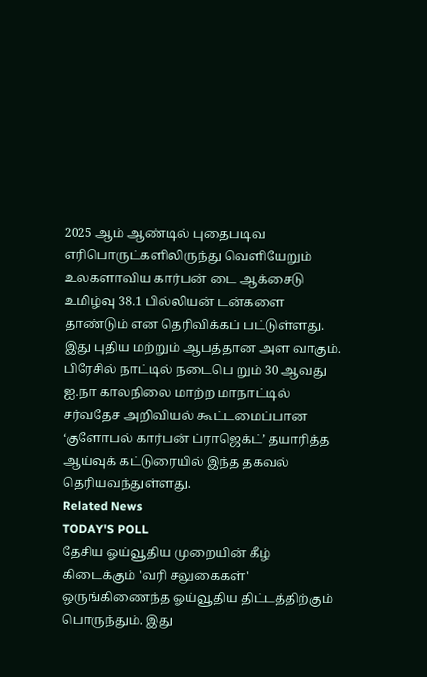2025 ஆம் ஆண்டில் புதைபடிவ எரிபொருட்களிலிருந்து வெளியேறும் உலகளாவிய கார்பன் டை ஆக்சைடு உமிழ்வு 38.1 பில்லியன் டன்களை தாண்டும் என தெரிவிக்கப் பட்டுள்ளது. இது புதிய மற்றும் ஆபத்தான அள வாகும். பிரேசில் நாட்டில் நடைபெ றும் 30 ஆவது ஐ.நா காலநிலை மாற்ற மாநாட்டில் சர்வதேச அறிவியல் கூட்டமைப்பான ‘குளோபல் கார்பன் ப்ராஜெக்ட்’ தயாரித்த ஆய்வுக் கட்டுரையில் இந்த தகவல் தெரியவந்துள்ளது.
Related News
TODAY'S POLL
தேசிய ஓய்வூதிய முறையின் கீழ் கிடைக்கும் 'வரி சலுகைகள்' ஒருங்கிணைந்த ஓய்வூதிய திட்டத்திற்கும் பொருந்தும். இது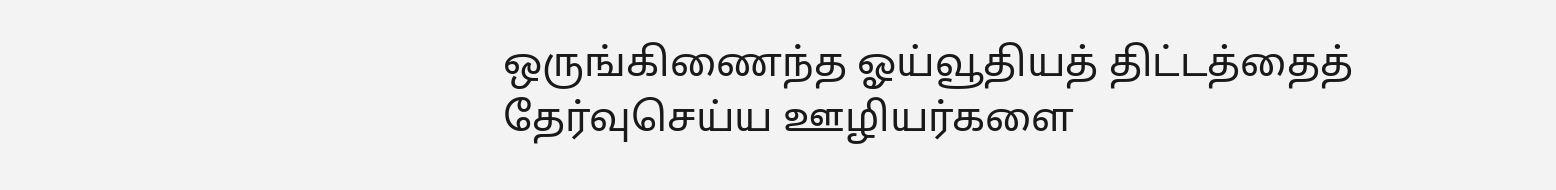ஒருங்கிணைந்த ஓய்வூதியத் திட்டத்தைத் தேர்வுசெய்ய ஊழியர்களை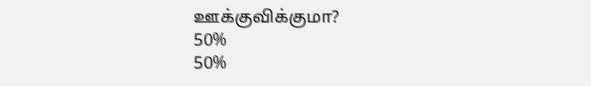ஊக்குவிக்குமா?
50%
50%